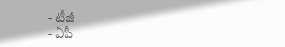- టీజీ
- ఏపీ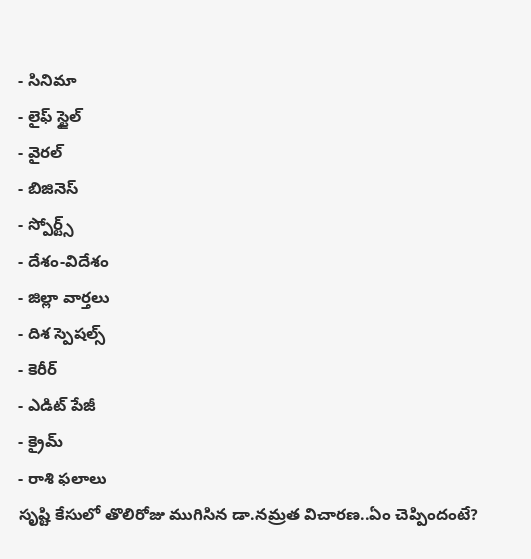- సినిమా
- లైఫ్ స్టైల్
- వైరల్
- బిజినెస్
- స్పోర్ట్స్
- దేశం-విదేశం
- జిల్లా వార్తలు
- దిశ స్పెషల్స్
- కెరీర్
- ఎడిట్ పేజీ
- క్రైమ్
- రాశి ఫలాలు
సృష్టి కేసులో తొలిరోజు ముగిసిన డా.నమ్రత విచారణ..ఏం చెప్పిందంటే?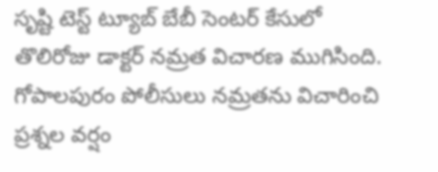సృష్టి టెస్ట్ ట్యూబ్ బేబీ సెంటర్ కేసులో తొలిరోజు డాక్టర్ నమ్రత విచారణ ముగిసింది. గోపాలపురం పోలీసులు నమ్రతను విచారించి ప్రశ్నల వర్షం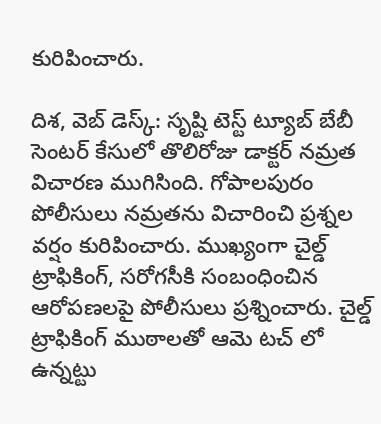కురిపించారు.

దిశ, వెబ్ డెస్క్: సృష్టి టెస్ట్ ట్యూబ్ బేబీ సెంటర్ కేసులో తొలిరోజు డాక్టర్ నమ్రత విచారణ ముగిసింది. గోపాలపురం పోలీసులు నమ్రతను విచారించి ప్రశ్నల వర్షం కురిపించారు. ముఖ్యంగా చైల్డ్ ట్రాఫికింగ్, సరోగసీకి సంబంధించిన ఆరోపణలపై పోలీసులు ప్రశ్నించారు. చైల్డ్ ట్రాఫికింగ్ ముఠాలతో ఆమె టచ్ లో ఉన్నట్టు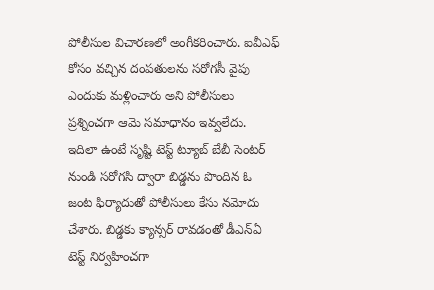పోలీసుల విచారణలో అంగీకరించారు. ఐవీఎఫ్ కోసం వచ్చిన దంపతులను సరోగసీ వైపు ఎందుకు మళ్లించారు అని పోలీసులు ప్రశ్నించగా ఆమె సమాధానం ఇవ్వలేదు.
ఇదిలా ఉంటే సృష్టి టెస్ట్ ట్యూబ్ బేబీ సెంటర్ నుండి సరోగసి ద్వారా బిడ్డను పొందిన ఓ జంట ఫిర్యాదుతో పోలీసులు కేసు నమోదు చేశారు. బిడ్డకు క్యాన్సర్ రావడంతో డీఎన్ఏ టెస్ట్ నిర్వహించగా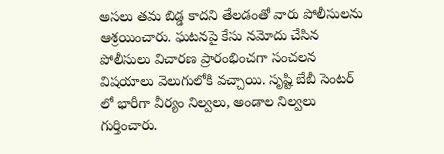అసలు తమ బిడ్డ కాదని తేలడంతో వారు పోలీసులను ఆశ్రయించారు. ఘటనపై కేసు నమోదు చేసిన పోలీసులు విచారణ ప్రారంభించగా సంచలన విషయాలు వెలుగులోకి వచ్చాయి. సృష్టి బేబీ సెంటర్ లో భారీగా వీర్యం నిల్వలు, అండాల నిల్వలు గుర్తించారు.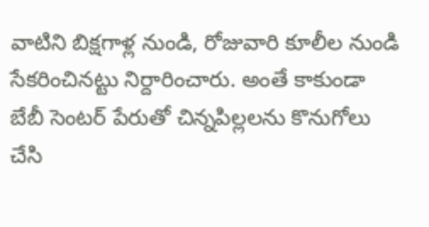వాటిని బిక్షగాళ్ల నుండి, రోజువారి కూలీల నుండి సేకరించినట్టు నిర్దారించారు. అంతే కాకుండా బేబీ సెంటర్ పేరుతో చిన్నపిల్లలను కొనుగోలు చేసి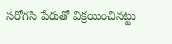సరోగసి పేరుతో విక్రయించినట్టు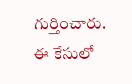గుర్తించారు. ఈ కేసులో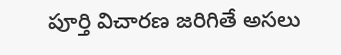పూర్తి విచారణ జరిగితే అసలు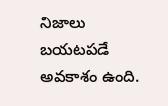నిజాలు బయటపడే అవకాశం ఉంది.